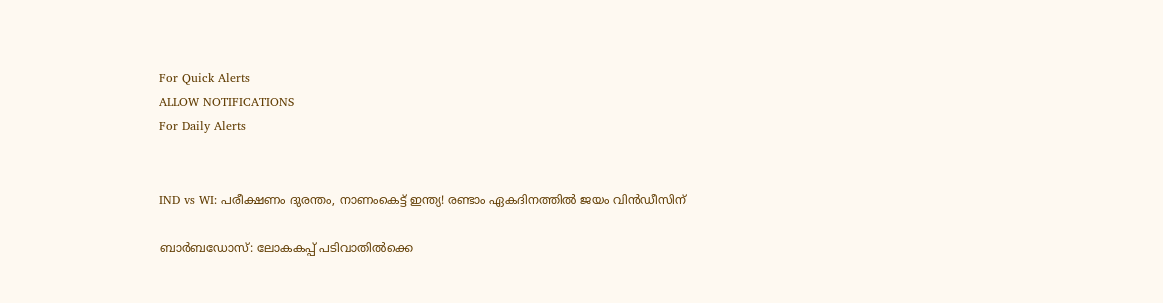For Quick Alerts
ALLOW NOTIFICATIONS
For Daily Alerts


IND vs WI: പരീക്ഷണം ദുരന്തം, നാണംകെട്ട് ഇന്ത്യ! രണ്ടാം ഏകദിനത്തില്‍ ജയം വിന്‍ഡീസിന്

ബാര്‍ബഡോസ്: ലോകകപ്പ് പടിവാതില്‍ക്കെ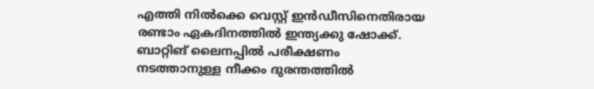എത്തി നില്‍ക്കെ വെസ്റ്റ് ഇന്‍ഡീസിനെതിരായ രണ്ടാം ഏകദിനത്തില്‍ ഇന്ത്യക്കു ഷോക്ക്. ബാറ്റിങ് ലൈനപ്പില്‍ പരീക്ഷണം നടത്താനുള്ള നീക്കം ദുരന്തത്തില്‍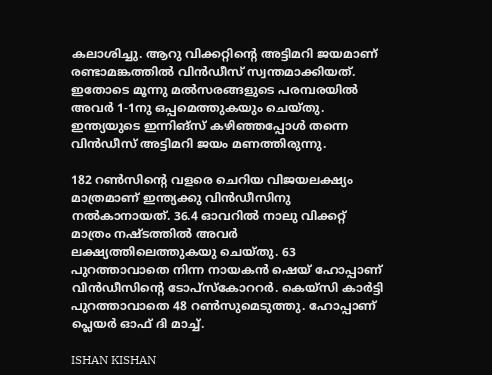കലാശിച്ചു. ആറു വിക്കറ്റിന്റെ അട്ടിമറി ജയമാണ് രണ്ടാമങ്കത്തില്‍ വിന്‍ഡീസ് സ്വന്തമാക്കിയത്. ഇതോടെ മൂന്നു മല്‍സരങ്ങളുടെ പരമ്പരയില്‍ അവര്‍ 1-1നു ഒപ്പമെത്തുകയും ചെയ്തു. ഇന്ത്യയുടെ ഇന്നിങ്സ് കഴിഞ്ഞപ്പോള്‍ തന്നെ വിന്‍ഡീസ് അട്ടിമറി ജയം മണത്തിരുന്നു.

182 റണ്‍സിന്റെ വളരെ ചെറിയ വിജയലക്ഷ്യം മാത്രമാണ് ഇന്ത്യക്കു വിന്‍ഡീസിനു നല്‍കാനായത്. 36.4 ഓവറില്‍ നാലു വിക്കറ്റ് മാത്രം നഷ്ടത്തില്‍ അവര്‍ ലക്ഷ്യത്തിലെത്തുകയു ചെയ്തു. 63 പുറത്താവാതെ നിന്ന നായകന്‍ ഷെയ് ഹോപ്പാണ് വിന്‍ഡീസിന്റെ ടോപ്‌സ്‌കോററര്‍. കെയ്‌സി കാര്‍ട്ടി പുറത്താവാതെ 48 റണ്‍സുമെടുത്തു. ഹോപ്പാണ് പ്ലെയര്‍ ഓഫ് ദി മാച്ച്.

ISHAN KISHAN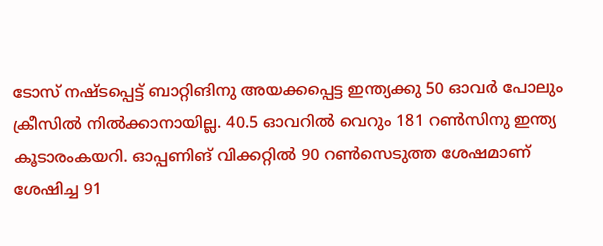ടോസ് നഷ്ടപ്പെട്ട് ബാറ്റിങിനു അയക്കപ്പെട്ട ഇന്ത്യക്കു 50 ഓവര്‍ പോലും ക്രീസില്‍ നില്‍ക്കാനായില്ല. 40.5 ഓവറില്‍ വെറും 181 റണ്‍സിനു ഇന്ത്യ കൂടാരംകയറി. ഓപ്പണിങ് വിക്കറ്റില്‍ 90 റണ്‍സെടുത്ത ശേഷമാണ് ശേഷിച്ച 91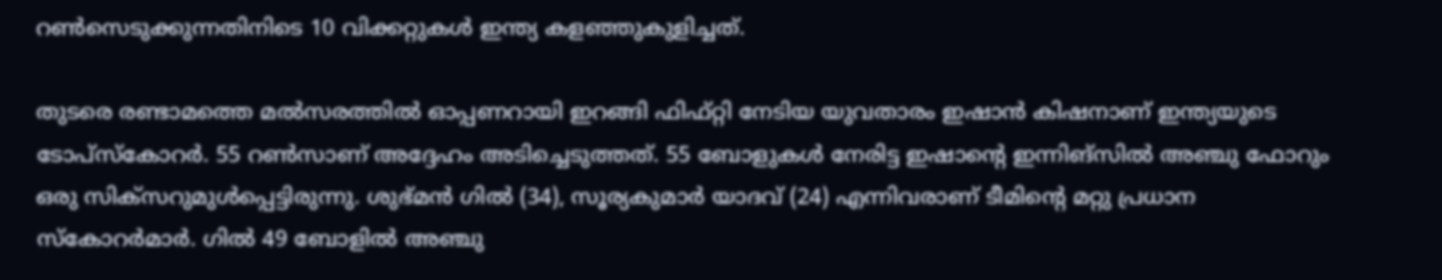റണ്‍സെടുക്കുന്നതിനിടെ 10 വിക്കറ്റുകള്‍ ഇന്ത്യ കളഞ്ഞുകുളിച്ചത്.

തുടരെ രണ്ടാമത്തെ മല്‍സരത്തില്‍ ഓപ്പണറായി ഇറങ്ങി ഫിഫ്റ്റി നേടിയ യുവതാരം ഇഷാന്‍ കിഷനാണ് ഇന്ത്യയുടെ ടോപ്‌സ്‌കോറര്‍. 55 റണ്‍സാണ് അദ്ദേഹം അടിച്ചെടുത്തത്. 55 ബോളുകള്‍ നേരിട്ട ഇഷാന്റെ ഇന്നിങ്‌സില്‍ അഞ്ചു ഫോറും ഒരു സിക്‌സറുമുള്‍പ്പെട്ടിരുന്നു. ശുഭ്മന്‍ ഗില്‍ (34), സൂര്യകുമാര്‍ യാദവ് (24) എന്നിവരാണ് ടീമിന്റെ മറ്റു പ്രധാന സ്‌കോറര്‍മാര്‍. ഗില്‍ 49 ബോളില്‍ അഞ്ചു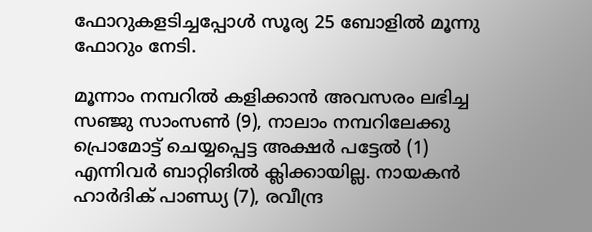ഫോറുകളടിച്ചപ്പോള്‍ സൂര്യ 25 ബോളില്‍ മൂന്നു ഫോറും നേടി.

മൂന്നാം നമ്പറില്‍ കളിക്കാന്‍ അവസരം ലഭിച്ച സഞ്ജു സാംസണ്‍ (9), നാലാം നമ്പറിലേക്കു പ്രൊമോട്ട് ചെയ്യപ്പെട്ട അക്ഷര്‍ പട്ടേല്‍ (1) എന്നിവര്‍ ബാറ്റിങില്‍ ക്ലിക്കായില്ല. നായകന്‍ ഹാര്‍ദിക് പാണ്ഡ്യ (7), രവീന്ദ്ര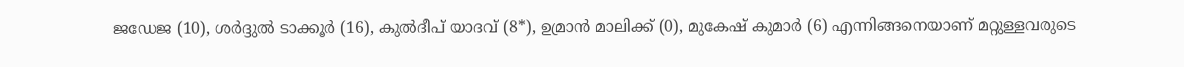ജഡേജ (10), ശര്‍ദ്ദുല്‍ ടാക്കൂര്‍ (16), കുല്‍ദീപ് യാദവ് (8*), ഉമ്രാന്‍ മാലിക്ക് (0), മുകേഷ് കുമാര്‍ (6) എന്നിങ്ങനെയാണ് മറ്റുള്ളവരുടെ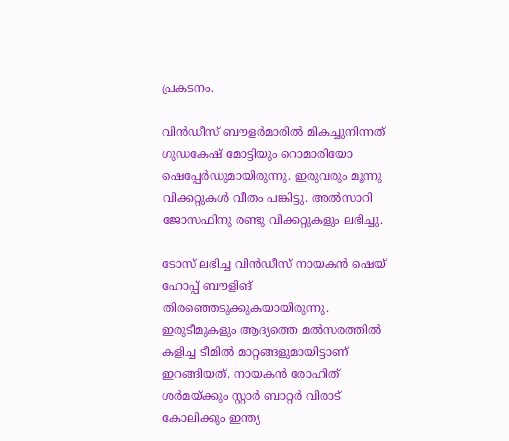പ്രകടനം.

വിന്‍ഡീസ് ബൗളര്‍മാരില്‍ മികച്ചുനിന്നത് ഗുഡകേഷ് മോട്ടിയും റൊമാരിയോ ഷെപ്പേര്‍ഡുമായിരുന്നു. ഇരുവരും മൂന്നു വിക്കറ്റുകള്‍ വീതം പങ്കിട്ടു. അല്‍സാറി ജോസഫിനു രണ്ടു വിക്കറ്റുകളും ലഭിച്ചു.

ടോസ് ലഭിച്ച വിന്‍ഡീസ് നായകന്‍ ഷെയ് ഹോപ്പ് ബൗളിങ് തിരഞ്ഞെടുക്കുകയായിരുന്നു. ഇരുടീമുകളും ആദ്യത്തെ മല്‍സരത്തില്‍ കളിച്ച ടീമില്‍ മാറ്റങ്ങളുമായിട്ടാണ് ഇറങ്ങിയത്. നായകന്‍ രോഹിത് ശര്‍മയ്ക്കും സ്റ്റാര്‍ ബാറ്റര്‍ വിരാട് കോലിക്കും ഇന്ത്യ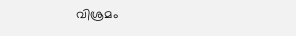വിശ്രമം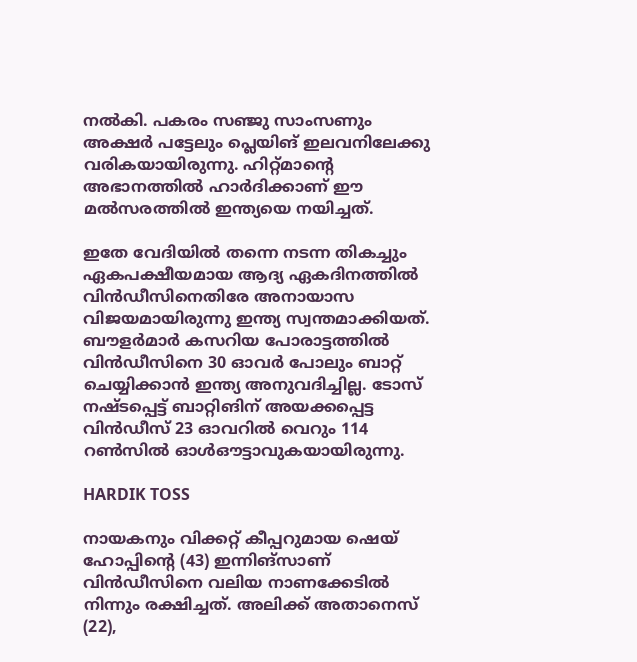നല്‍കി. പകരം സഞ്ജു സാംസണും അക്ഷര്‍ പട്ടേലും പ്ലെയിങ് ഇലവനിലേക്കു വരികയായിരുന്നു. ഹിറ്റ്മാന്റെ അഭാനത്തില്‍ ഹാര്‍ദിക്കാണ് ഈ മല്‍സരത്തില്‍ ഇന്ത്യയെ നയിച്ചത്.

ഇതേ വേദിയില്‍ തന്നെ നടന്ന തികച്ചും ഏകപക്ഷീയമായ ആദ്യ ഏകദിനത്തില്‍ വിന്‍ഡീസിനെതിരേ അനായാസ വിജയമായിരുന്നു ഇന്ത്യ സ്വന്തമാക്കിയത്. ബൗളര്‍മാര്‍ കസറിയ പോരാട്ടത്തില്‍ വിന്‍ഡീസിനെ 30 ഓവര്‍ പോലും ബാറ്റ് ചെയ്യിക്കാന്‍ ഇന്ത്യ അനുവദിച്ചില്ല. ടോസ് നഷ്ടപ്പെട്ട് ബാറ്റിങിന് അയക്കപ്പെട്ട വിന്‍ഡീസ് 23 ഓവറില്‍ വെറും 114 റണ്‍സില്‍ ഓള്‍ഔട്ടാവുകയായിരുന്നു.

HARDIK TOSS

നായകനും വിക്കറ്റ് കീപ്പറുമായ ഷെയ് ഹോപ്പിന്റെ (43) ഇന്നിങ്‌സാണ് വിന്‍ഡീസിനെ വലിയ നാണക്കേടില്‍ നിന്നും രക്ഷിച്ചത്. അലിക്ക് അതാനെസ് (22),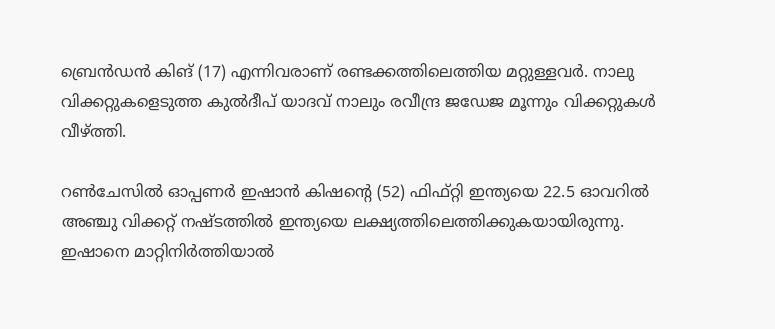ബ്രെന്‍ഡന്‍ കിങ് (17) എന്നിവരാണ് രണ്ടക്കത്തിലെത്തിയ മറ്റുള്ളവര്‍. നാലു വിക്കറ്റുകളെടുത്ത കുല്‍ദീപ് യാദവ് നാലും രവീന്ദ്ര ജഡേജ മൂന്നും വിക്കറ്റുകള്‍ വീഴ്ത്തി.

റണ്‍ചേസില്‍ ഓപ്പണര്‍ ഇഷാന്‍ കിഷന്റെ (52) ഫിഫ്റ്റി ഇന്ത്യയെ 22.5 ഓവറില്‍ അഞ്ചു വിക്കറ്റ് നഷ്ടത്തില്‍ ഇന്ത്യയെ ലക്ഷ്യത്തിലെത്തിക്കുകയായിരുന്നു. ഇഷാനെ മാറ്റിനിര്‍ത്തിയാല്‍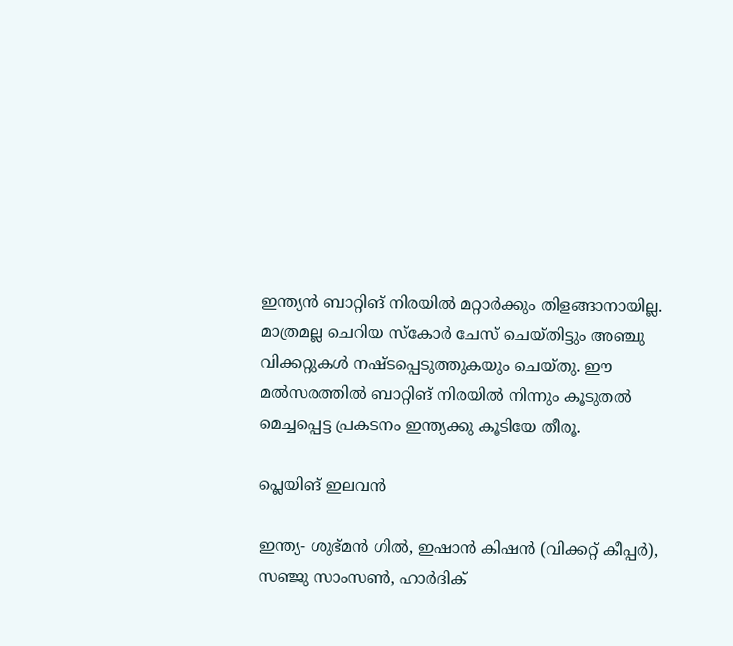ഇന്ത്യന്‍ ബാറ്റിങ് നിരയില്‍ മറ്റാര്‍ക്കും തിളങ്ങാനായില്ല. മാത്രമല്ല ചെറിയ സ്‌കോര്‍ ചേസ് ചെയ്തിട്ടും അഞ്ചു വിക്കറ്റുകള്‍ നഷ്ടപ്പെടുത്തുകയും ചെയ്തു. ഈ മല്‍സരത്തില്‍ ബാറ്റിങ് നിരയില്‍ നിന്നും കൂടുതല്‍ മെച്ചപ്പെട്ട പ്രകടനം ഇന്ത്യക്കു കൂടിയേ തീരൂ.

പ്ലെയിങ് ഇലവന്‍

ഇന്ത്യ- ശുഭ്മന്‍ ഗില്‍, ഇഷാന്‍ കിഷന്‍ (വിക്കറ്റ് കീപ്പര്‍), സഞ്ജു സാംസണ്‍, ഹാര്‍ദിക്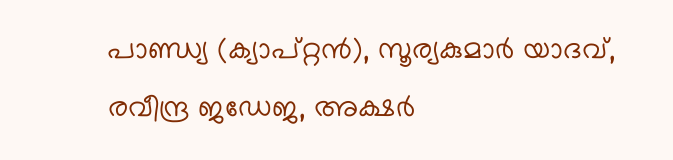പാണ്ഡ്യ (ക്യാപ്റ്റന്‍), സൂര്യകുമാര്‍ യാദവ്, രവീന്ദ്ര ജഡേജ, അക്ഷര്‍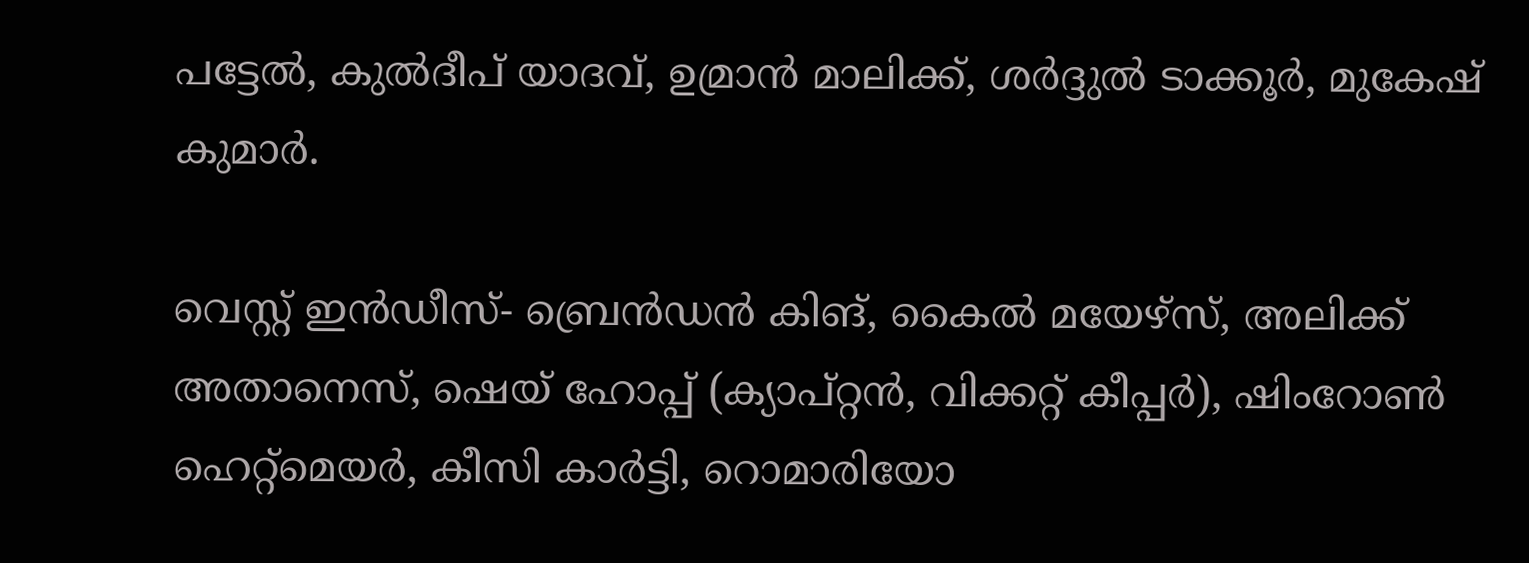പട്ടേല്‍, കുല്‍ദീപ് യാദവ്, ഉമ്രാന്‍ മാലിക്ക്, ശര്‍ദ്ദുല്‍ ടാക്കൂര്‍, മുകേഷ് കുമാര്‍.

വെസ്റ്റ് ഇന്‍ഡീസ്- ബ്രെന്‍ഡന്‍ കിങ്, കൈല്‍ മയേഴ്‌സ്, അലിക്ക് അതാനെസ്, ഷെയ് ഹോപ്പ് (ക്യാപ്റ്റന്‍, വിക്കറ്റ് കീപ്പര്‍), ഷിംറോണ്‍ ഹെറ്റ്‌മെയര്‍, കീസി കാര്‍ട്ടി, റൊമാരിയോ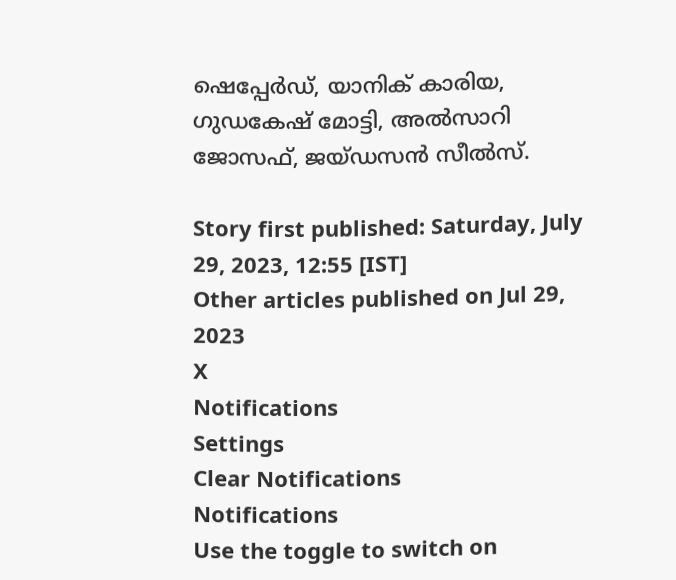ഷെപ്പേര്‍ഡ്, യാനിക് കാരിയ, ഗുഡകേഷ് മോട്ടി, അല്‍സാറി ജോസഫ്, ജയ്ഡസന്‍ സീല്‍സ്.

Story first published: Saturday, July 29, 2023, 12:55 [IST]
Other articles published on Jul 29, 2023
X
Notifications
Settings
Clear Notifications
Notifications
Use the toggle to switch on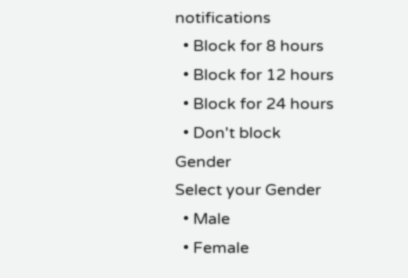notifications
  • Block for 8 hours
  • Block for 12 hours
  • Block for 24 hours
  • Don't block
Gender
Select your Gender
  • Male
  • Female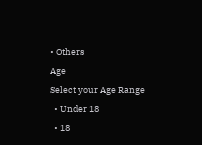• Others
Age
Select your Age Range
  • Under 18
  • 18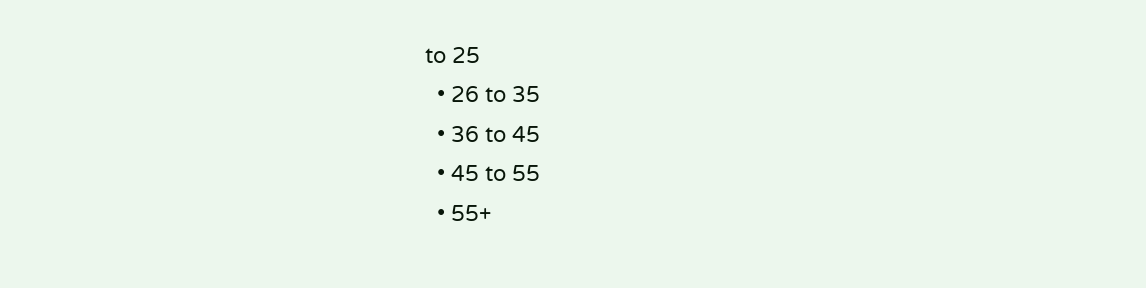to 25
  • 26 to 35
  • 36 to 45
  • 45 to 55
  • 55+